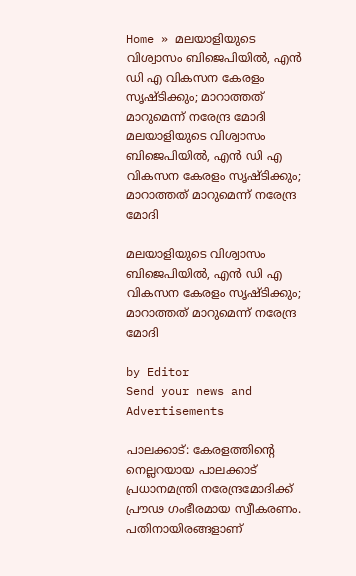Home » മലയാളിയുടെ വിശ്വാസം ബിജെപിയിൽ, എൻ ഡി എ വികസന കേരളം സൃഷ്ടിക്കും; മാറാത്തത് മാറുമെന്ന് നരേന്ദ്ര മോദി
മലയാളിയുടെ വിശ്വാസം ബിജെപിയിൽ, എൻ ഡി എ വികസന കേരളം സൃഷ്ടിക്കും; മാറാത്തത് മാറുമെന്ന് നരേന്ദ്ര മോദി

മലയാളിയുടെ വിശ്വാസം ബിജെപിയിൽ, എൻ ഡി എ വികസന കേരളം സൃഷ്ടിക്കും; മാറാത്തത് മാറുമെന്ന് നരേന്ദ്ര മോദി

by Editor
Send your news and Advertisements

പാലക്കാട്: കേരളത്തിൻ്റെ നെല്ലറയായ പാലക്കാട് പ്രധാനമന്ത്രി നരേന്ദ്രമോദിക്ക് പ്രൗഢ ഗംഭീരമായ സ്വീകരണം. പതിനായിരങ്ങളാണ്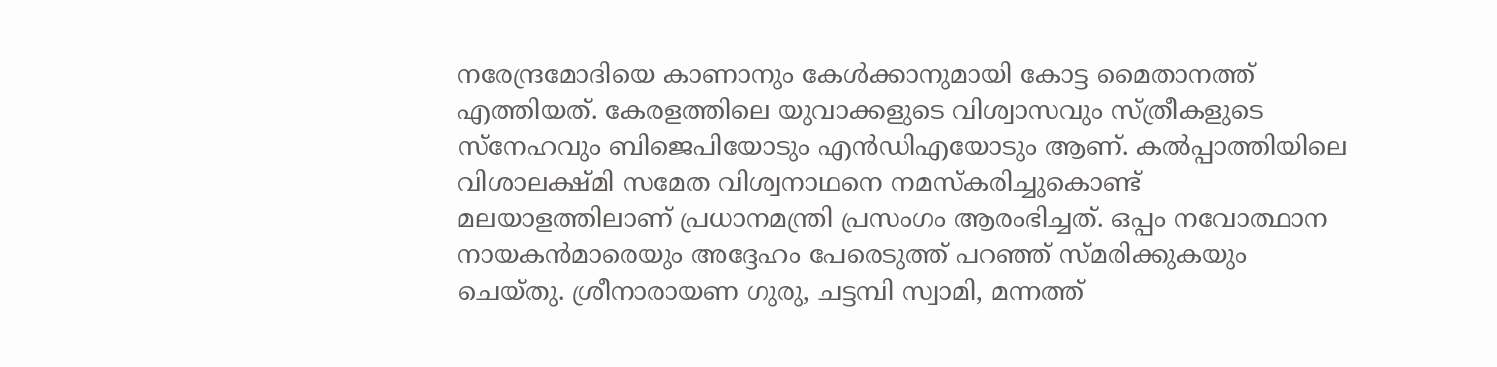നരേന്ദ്രമോദിയെ കാണാനും കേൾക്കാനുമായി കോട്ട മൈതാനത്ത് എത്തിയത്. കേരളത്തിലെ യുവാക്കളുടെ വിശ്വാസവും സ്ത്രീകളുടെ സ്നേഹവും ബിജെപിയോടും എൻഡിഎയോടും ആണ്. കൽപ്പാത്തിയിലെ വിശാലക്ഷ്‌മി സമേത വിശ്വനാഥനെ നമസ്‌കരിച്ചുകൊണ്ട് മലയാളത്തിലാണ് പ്രധാനമന്ത്രി പ്രസംഗം ആരംഭിച്ചത്. ഒപ്പം നവോത്ഥാന നായകൻമാരെയും അദ്ദേഹം പേരെടുത്ത് പറഞ്ഞ് സ്മരിക്കുകയും ചെയ്‌തു. ശ്രീനാരായണ ഗുരു, ചട്ടമ്പി സ്വാമി, മന്നത്ത്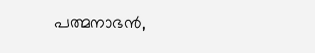പത്മനാഭൻ,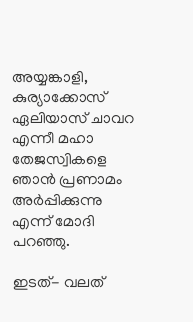അയ്യങ്കാളി, കുര്യാക്കോസ് ഏലിയാസ് ചാവറ എന്നീ മഹാ തേജസ്വികളെ ഞാൻ പ്രണാമം അർപ്പിക്കുന്നു എന്ന് മോദി പറഞ്ഞു.

ഇടത്- വലത്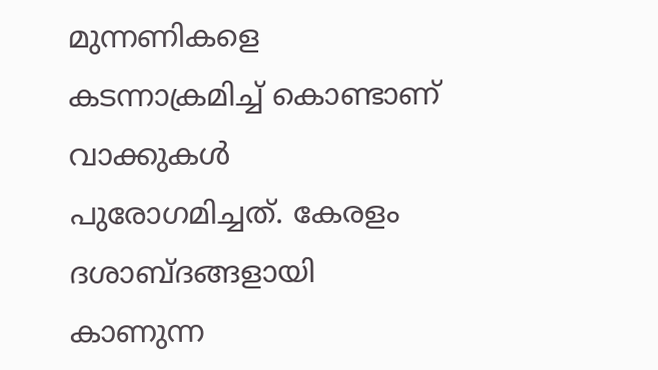മുന്നണികളെ കടന്നാക്രമിച്ച് കൊണ്ടാണ് വാക്കുകൾ പുരോഗമിച്ചത്. കേരളം ദശാബ്ദങ്ങളായി കാണുന്ന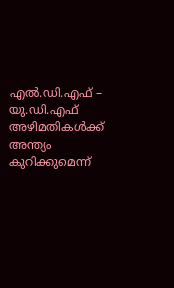എൽ.ഡി.എഫ് – യു.ഡി.എഫ് അഴിമതികൾക്ക് അന്ത്യം കുറിക്കുമെന്ന്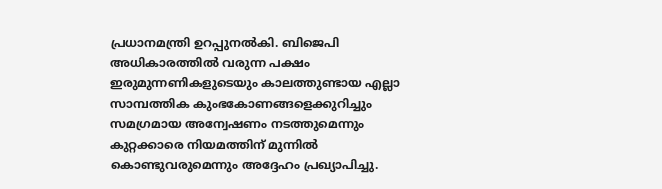പ്രധാനമന്ത്രി ഉറപ്പുനൽകി. ബിജെപി അധികാരത്തിൽ വരുന്ന പക്ഷം ഇരുമുന്നണികളുടെയും കാലത്തുണ്ടായ എല്ലാ സാമ്പത്തിക കുംഭകോണങ്ങളെക്കുറിച്ചും സമഗ്രമായ അന്വേഷണം നടത്തുമെന്നും കുറ്റക്കാരെ നിയമത്തിന് മുന്നിൽ കൊണ്ടുവരുമെന്നും അദ്ദേഹം പ്രഖ്യാപിച്ചു.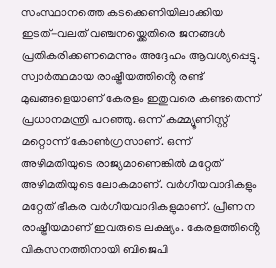സംസ്ഥാനത്തെ കടക്കെണിയിലാക്കിയ ഇടത്-വലത് വഞ്ചനയ്ക്കെതിരെ ജനങ്ങൾ പ്രതികരിക്കണമെന്നും അദ്ദേഹം ആവശ്യപ്പെട്ടു. സ്വാർത്ഥമായ രാഷ്ട്രീയത്തിൻ്റെ രണ്ട് മുഖങ്ങളെയാണ് കേരളം ഇതുവരെ കണ്ടതെന്ന് പ്രധാനമന്ത്രി പറഞ്ഞു. ഒന്ന് കമ്മ്യൂണിസ്റ്റ് മറ്റൊന്ന് കോൺഗ്രസാണ്. ഒന്ന് അഴിമതിയുടെ രാജ്യമാണെങ്കിൽ മറ്റേത് അഴിമതിയുടെ ലോകമാണ്. വർഗീയവാദികളും മറ്റേത് ഭീകര വർഗീയവാദികളുമാണ്. പ്രീണന രാഷ്ട്രീയമാണ് ഇവരുടെ ലക്ഷ്യം. കേരളത്തിൻ്റെ വികസനത്തിനായി ബിജെപി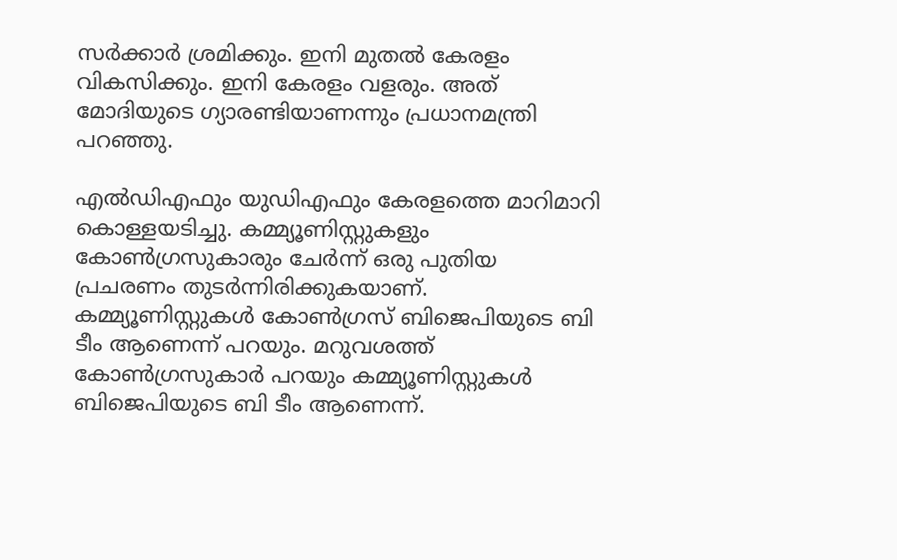സർക്കാർ ശ്രമിക്കും. ഇനി മുതൽ കേരളം വികസിക്കും. ഇനി കേരളം വളരും. അത് മോദിയുടെ ഗ്യാരണ്ടിയാണന്നും പ്രധാനമന്ത്രി പറഞ്ഞു.

എൽഡിഎഫും യുഡിഎഫും കേരളത്തെ മാറിമാറി കൊള്ളയടിച്ചു. കമ്മ്യൂണിസ്റ്റുകളും കോൺഗ്രസുകാരും ചേർന്ന് ഒരു പുതിയ പ്രചരണം തുടർന്നിരിക്കുകയാണ്. കമ്മ്യൂണിസ്റ്റുകൾ കോൺഗ്രസ് ബിജെപിയുടെ ബി ടീം ആണെന്ന് പറയും. മറുവശത്ത് കോൺഗ്രസുകാർ പറയും കമ്മ്യൂണിസ്റ്റുകൾ ബിജെപിയുടെ ബി ടീം ആണെന്ന്.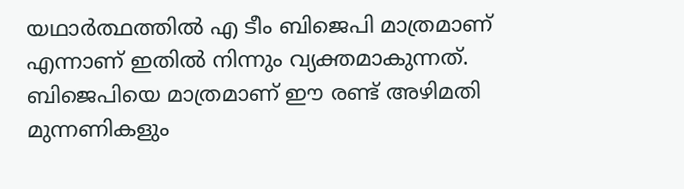യഥാർത്ഥത്തിൽ എ ടീം ബിജെപി മാത്രമാണ് എന്നാണ് ഇതിൽ നിന്നും വ്യക്തമാകുന്നത്. ബിജെപിയെ മാത്രമാണ് ഈ രണ്ട് അഴിമതി മുന്നണികളും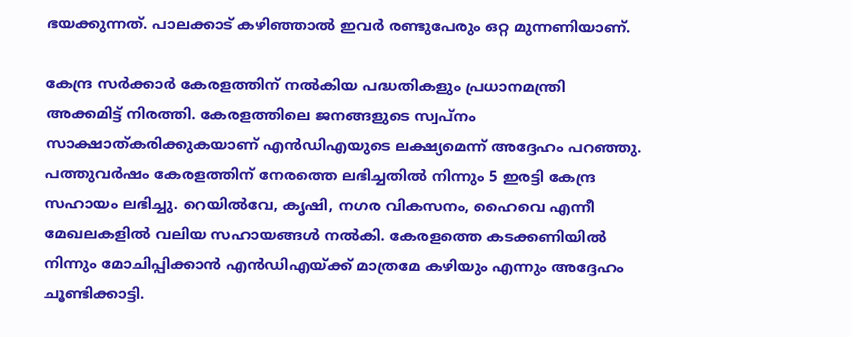ഭയക്കുന്നത്. പാലക്കാട് കഴിഞ്ഞാൽ ഇവർ രണ്ടുപേരും ഒറ്റ മുന്നണിയാണ്.

കേന്ദ്ര സർക്കാർ കേരളത്തിന് നൽകിയ പദ്ധതികളും പ്രധാനമന്ത്രി അക്കമിട്ട് നിരത്തി. കേരളത്തിലെ ജനങ്ങളുടെ സ്വപ്‌നം സാക്ഷാത്‌കരിക്കുകയാണ് എൻഡിഎയുടെ ലക്ഷ്യമെന്ന് അദ്ദേഹം പറഞ്ഞു. പത്തുവർഷം കേരളത്തിന് നേരത്തെ ലഭിച്ചതിൽ നിന്നും 5 ഇരട്ടി കേന്ദ്ര സഹായം ലഭിച്ചു. റെയിൽവേ, കൃഷി, നഗര വികസനം, ഹൈവെ എന്നീ മേഖലകളിൽ വലിയ സഹായങ്ങൾ നൽകി. കേരളത്തെ കടക്കണിയിൽ നിന്നും മോചിപ്പിക്കാൻ എൻഡിഎയ്ക്ക് മാത്രമേ കഴിയും എന്നും അദ്ദേഹം ചൂണ്ടിക്കാട്ടി.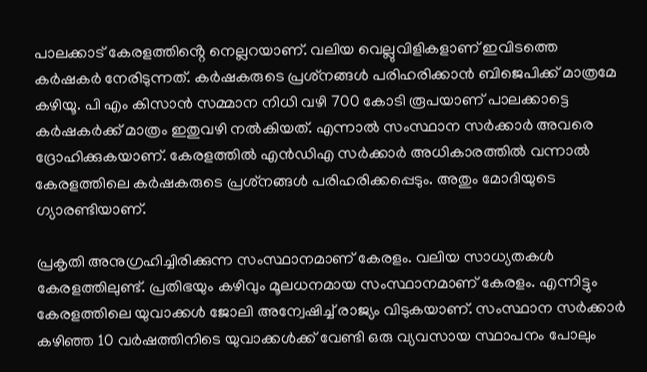പാലക്കാട് കേരളത്തിൻ്റെ നെല്ലറയാണ്. വലിയ വെല്ലുവിളികളാണ് ഇവിടത്തെ കർഷകർ നേരിടുന്നത്. കർഷകരുടെ പ്രശ്‌നങ്ങൾ പരിഹരിക്കാൻ ബിജെപിക്ക് മാത്രമേ കഴിയൂ. പി എം കിസാൻ സമ്മാന നിധി വഴി 700 കോടി രൂപയാണ് പാലക്കാട്ടെ കർഷകർക്ക് മാത്രം ഇതുവഴി നൽകിയത്. എന്നാൽ സംസ്ഥാന സർക്കാർ അവരെ ദ്രോഹിക്കുകയാണ്. കേരളത്തിൽ എൻഡിഎ സർക്കാർ അധികാരത്തിൽ വന്നാൽ കേരളത്തിലെ കർഷകരുടെ പ്രശ്‌നങ്ങൾ പരിഹരിക്കപ്പെടും. അതും മോദിയുടെ ഗ്യാരണ്ടിയാണ്.

പ്രകൃതി അനുഗ്രഹിച്ചിരിക്കുന്ന സംസ്ഥാനമാണ് കേരളം. വലിയ സാധ്യതകൾ കേരളത്തിലുണ്ട്. പ്രതിഭയും കഴിവും മൂലധനമായ സംസ്ഥാനമാണ് കേരളം. എന്നിട്ടും കേരളത്തിലെ യുവാക്കൾ ജോലി അന്വേഷിച്ച് രാജ്യം വിടുകയാണ്. സംസ്ഥാന സർക്കാർ കഴിഞ്ഞ 10 വർഷത്തിനിടെ യുവാക്കൾക്ക് വേണ്ടി ഒരു വ്യവസായ സ്ഥാപനം പോലും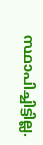സ്ഥാപിച്ചിട്ടില്ല.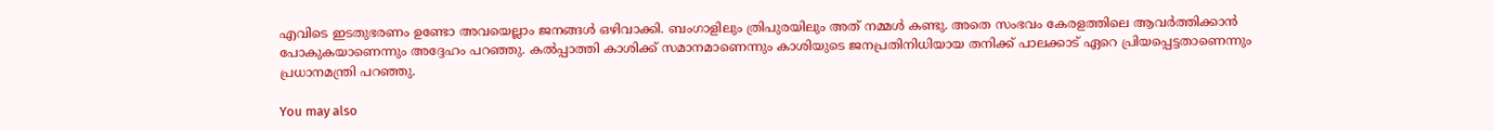എവിടെ ഇടതുഭരണം ഉണ്ടോ അവയെല്ലാം ജനങ്ങൾ ഒഴിവാക്കി. ബംഗാളിലും ത്രിപുരയിലും അത് നമ്മൾ കണ്ടു. അതെ സംഭവം കേരളത്തിലെ ആവർത്തിക്കാൻ പോകുകയാണെന്നും അദ്ദേഹം പറഞ്ഞു. കൽപ്പാത്തി കാശിക്ക് സമാനമാണെന്നും കാശിയുടെ ജനപ്രതിനിധിയായ തനിക്ക് പാലക്കാട് ഏറെ പ്രിയപ്പെട്ടതാണെന്നും പ്രധാനമന്ത്രി പറഞ്ഞു.

You may also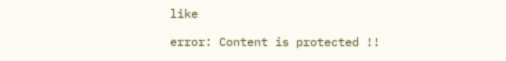like

error: Content is protected !!